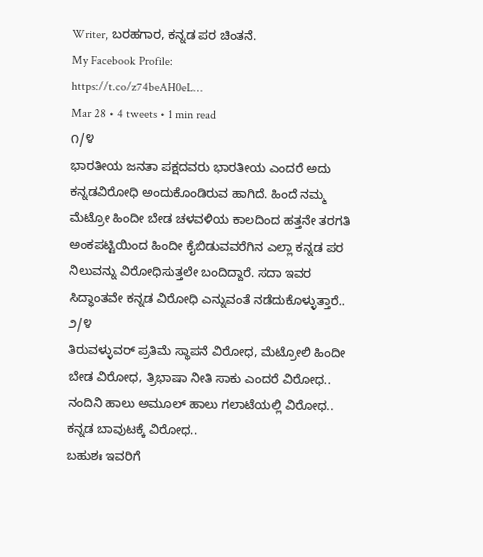Writer, ಬರಹಗಾರ, ಕನ್ನಡ ಪರ ಚಿಂತನೆ.
My Facebook Profile:
https://t.co/z74beAH0eL…
Mar 28 • 4 tweets • 1 min read
೧/೪
ಭಾರತೀಯ ಜನತಾ ಪಕ್ಷದವರು ಭಾರತೀಯ ಎಂದರೆ ಅದು ಕನ್ನಡವಿರೋಧಿ ಅಂದುಕೊಂಡಿರುವ ಹಾಗಿದೆ. ಹಿಂದೆ ನಮ್ಮ ಮೆಟ್ರೋ ಹಿಂದೀ ಬೇಡ ಚಳವಳಿಯ ಕಾಲದಿಂದ ಹತ್ತನೇ ತರಗತಿ ಅಂಕಪಟ್ಟಿಯಿಂದ ಹಿಂದೀ ಕೈಬಿಡುವವರೆಗಿನ ಎಲ್ಲಾ ಕನ್ನಡ ಪರ ನಿಲುವನ್ನು ವಿರೋಧಿಸುತ್ತಲೇ ಬಂದಿದ್ದಾರೆ. ಸದಾ ಇವರ ಸಿದ್ಧಾಂತವೇ ಕನ್ನಡ ವಿರೋಧಿ ಎನ್ನುವಂತೆ ನಡೆದುಕೊಳ್ಳುತ್ತಾರೆ..
೨/೪
ತಿರುವಳ್ಳುವರ್ ಪ್ರತಿಮೆ ಸ್ಥಾಪನೆ ವಿರೋಧ, ಮೆಟ್ರೋಲಿ ಹಿಂದೀ ಬೇಡ ವಿರೋಧ, ತ್ರಿಭಾಷಾ ನೀತಿ ಸಾಕು ಎಂದರೆ ವಿರೋಧ.. ನಂದಿನಿ ಹಾಲು ಅಮೂಲ್ ಹಾಲು ಗಲಾಟೆಯಲ್ಲಿ ವಿರೋಧ.. ಕನ್ನಡ ಬಾವುಟಕ್ಕೆ ವಿರೋಧ..
ಬಹುಶಃ ಇವರಿಗೆ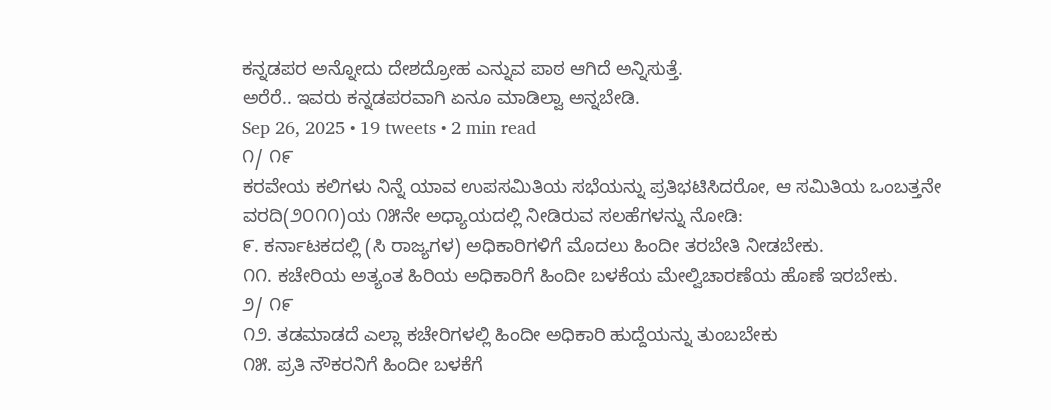ಕನ್ನಡಪರ ಅನ್ನೋದು ದೇಶದ್ರೋಹ ಎನ್ನುವ ಪಾಠ ಆಗಿದೆ ಅನ್ನಿಸುತ್ತೆ.
ಅರೆರೆ.. ಇವರು ಕನ್ನಡಪರವಾಗಿ ಏನೂ ಮಾಡಿಲ್ವಾ ಅನ್ನಬೇಡಿ.
Sep 26, 2025 • 19 tweets • 2 min read
೧/ ೧೯
ಕರವೇಯ ಕಲಿಗಳು ನಿನ್ನೆ ಯಾವ ಉಪಸಮಿತಿಯ ಸಭೆಯನ್ನು ಪ್ರತಿಭಟಿಸಿದರೋ, ಆ ಸಮಿತಿಯ ಒಂಬತ್ತನೇ ವರದಿ(೨೦೧೧)ಯ ೧೫ನೇ ಅಧ್ಯಾಯದಲ್ಲಿ ನೀಡಿರುವ ಸಲಹೆಗಳನ್ನು ನೋಡಿ:
೯. ಕರ್ನಾಟಕದಲ್ಲಿ (ಸಿ ರಾಜ್ಯಗಳ) ಅಧಿಕಾರಿಗಳಿಗೆ ಮೊದಲು ಹಿಂದೀ ತರಬೇತಿ ನೀಡಬೇಕು.
೧೧. ಕಚೇರಿಯ ಅತ್ಯಂತ ಹಿರಿಯ ಅಧಿಕಾರಿಗೆ ಹಿಂದೀ ಬಳಕೆಯ ಮೇಲ್ವಿಚಾರಣೆಯ ಹೊಣೆ ಇರಬೇಕು.
೨/ ೧೯
೧೨. ತಡಮಾಡದೆ ಎಲ್ಲಾ ಕಚೇರಿಗಳಲ್ಲಿ ಹಿಂದೀ ಅಧಿಕಾರಿ ಹುದ್ದೆಯನ್ನು ತುಂಬಬೇಕು
೧೫. ಪ್ರತಿ ನೌಕರನಿಗೆ ಹಿಂದೀ ಬಳಕೆಗೆ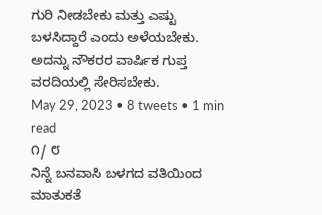ಗುರಿ ನೀಡಬೇಕು ಮತ್ತು ಎಷ್ಟು ಬಳಸಿದ್ದಾರೆ ಎಂದು ಅಳೆಯಬೇಕು. ಅದನ್ನು ನೌಕರರ ವಾರ್ಷಿಕ ಗುಪ್ತ ವರದಿಯಲ್ಲಿ ಸೇರಿಸಬೇಕು.
May 29, 2023 • 8 tweets • 1 min read
೧/ ೮
ನಿನ್ನೆ ಬನವಾಸಿ ಬಳಗದ ವತಿಯಿಂದ ಮಾತುಕತೆ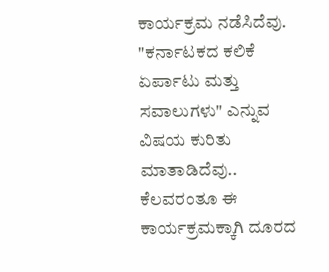ಕಾರ್ಯಕ್ರಮ ನಡೆಸಿದೆವು. "ಕರ್ನಾಟಕದ ಕಲಿಕೆ ಏರ್ಪಾಟು ಮತ್ತು ಸವಾಲುಗಳು" ಎನ್ನುವ ವಿಷಯ ಕುರಿತು ಮಾತಾಡಿದೆವು.. ಕೆಲವರಂತೂ ಈ ಕಾರ್ಯಕ್ರಮಕ್ಕಾಗಿ ದೂರದ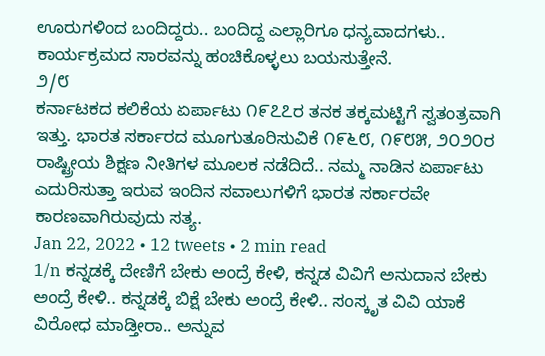ಊರುಗಳಿಂದ ಬಂದಿದ್ದರು.. ಬಂದಿದ್ದ ಎಲ್ಲಾರಿಗೂ ಧನ್ಯವಾದಗಳು.. ಕಾರ್ಯಕ್ರಮದ ಸಾರವನ್ನು ಹಂಚಿಕೊಳ್ಳಲು ಬಯಸುತ್ತೇನೆ.
೨/೮
ಕರ್ನಾಟಕದ ಕಲಿಕೆಯ ಏರ್ಪಾಟು ೧೯೭೭ರ ತನಕ ತಕ್ಕಮಟ್ಟಿಗೆ ಸ್ವತಂತ್ರವಾಗಿ ಇತ್ತು. ಭಾರತ ಸರ್ಕಾರದ ಮೂಗುತೂರಿಸುವಿಕೆ ೧೯೬೮, ೧೯೮೫, ೨೦೨೦ರ ರಾಷ್ಟ್ರೀಯ ಶಿಕ್ಷಣ ನೀತಿಗಳ ಮೂಲಕ ನಡೆದಿದೆ.. ನಮ್ಮ ನಾಡಿನ ಏರ್ಪಾಟು ಎದುರಿಸುತ್ತಾ ಇರುವ ಇಂದಿನ ಸವಾಲುಗಳಿಗೆ ಭಾರತ ಸರ್ಕಾರವೇ ಕಾರಣವಾಗಿರುವುದು ಸತ್ಯ.
Jan 22, 2022 • 12 tweets • 2 min read
1/n ಕನ್ನಡಕ್ಕೆ ದೇಣಿಗೆ ಬೇಕು ಅಂದ್ರೆ ಕೇಳಿ, ಕನ್ನಡ ವಿವಿಗೆ ಅನುದಾನ ಬೇಕು ಅಂದ್ರೆ ಕೇಳಿ.. ಕನ್ನಡಕ್ಕೆ ಬಿಕ್ಷೆ ಬೇಕು ಅಂದ್ರೆ ಕೇಳಿ.. ಸಂಸ್ಕೃತ ವಿವಿ ಯಾಕೆ ವಿರೋಧ ಮಾಡ್ತೀರಾ.. ಅನ್ನುವ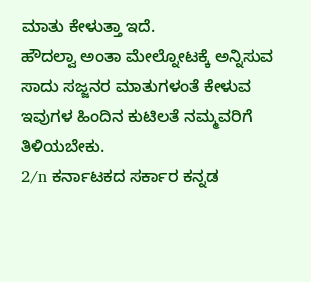ಮಾತು ಕೇಳುತ್ತಾ ಇದೆ.
ಹೌದಲ್ವಾ ಅಂತಾ ಮೇಲ್ನೋಟಕ್ಕೆ ಅನ್ನಿಸುವ ಸಾದು ಸಜ್ಜನರ ಮಾತುಗಳಂತೆ ಕೇಳುವ ಇವುಗಳ ಹಿಂದಿನ ಕುಟಿಲತೆ ನಮ್ಮವರಿಗೆ ತಿಳಿಯಬೇಕು.
2/n ಕರ್ನಾಟಕದ ಸರ್ಕಾರ ಕನ್ನಡ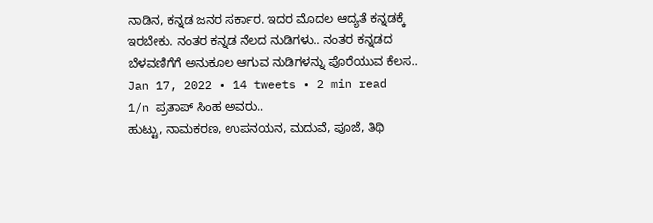ನಾಡಿನ, ಕನ್ನಡ ಜನರ ಸರ್ಕಾರ. ಇದರ ಮೊದಲ ಆದ್ಯತೆ ಕನ್ನಡಕ್ಕೆ ಇರಬೇಕು. ನಂತರ ಕನ್ನಡ ನೆಲದ ನುಡಿಗಳು.. ನಂತರ ಕನ್ನಡದ ಬೆಳವಣಿಗೆಗೆ ಅನುಕೂಲ ಆಗುವ ನುಡಿಗಳನ್ನು ಪೊರೆಯುವ ಕೆಲಸ..
Jan 17, 2022 • 14 tweets • 2 min read
1/n ಪ್ರತಾಪ್ ಸಿಂಹ ಅವರು..
ಹುಟ್ಟು, ನಾಮಕರಣ, ಉಪನಯನ, ಮದುವೆ, ಪೂಜೆ, ತಿಥಿ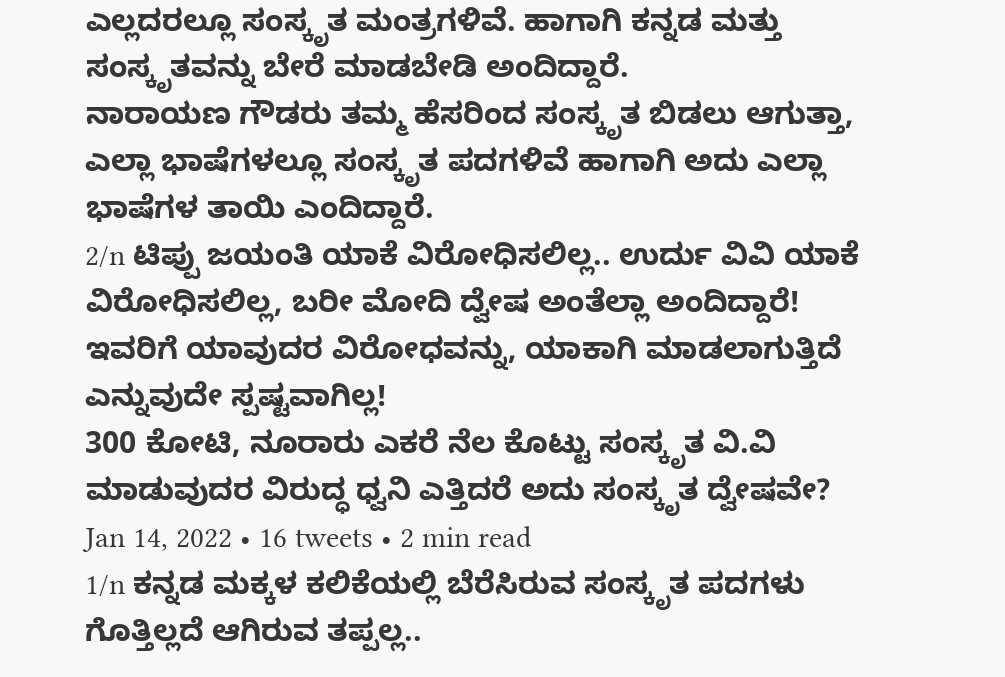ಎಲ್ಲದರಲ್ಲೂ ಸಂಸ್ಕೃತ ಮಂತ್ರಗಳಿವೆ. ಹಾಗಾಗಿ ಕನ್ನಡ ಮತ್ತು ಸಂಸ್ಕೃತವನ್ನು ಬೇರೆ ಮಾಡಬೇಡಿ ಅಂದಿದ್ದಾರೆ.
ನಾರಾಯಣ ಗೌಡರು ತಮ್ಮ ಹೆಸರಿಂದ ಸಂಸ್ಕೃತ ಬಿಡಲು ಆಗುತ್ತಾ, ಎಲ್ಲಾ ಭಾಷೆಗಳಲ್ಲೂ ಸಂಸ್ಕೃತ ಪದಗಳಿವೆ ಹಾಗಾಗಿ ಅದು ಎಲ್ಲಾ ಭಾಷೆಗಳ ತಾಯಿ ಎಂದಿದ್ದಾರೆ.
2/n ಟಿಪ್ಪು ಜಯಂತಿ ಯಾಕೆ ವಿರೋಧಿಸಲಿಲ್ಲ.. ಉರ್ದು ವಿವಿ ಯಾಕೆ ವಿರೋಧಿಸಲಿಲ್ಲ, ಬರೀ ಮೋದಿ ದ್ವೇಷ ಅಂತೆಲ್ಲಾ ಅಂದಿದ್ದಾರೆ!
ಇವರಿಗೆ ಯಾವುದರ ವಿರೋಧವನ್ನು, ಯಾಕಾಗಿ ಮಾಡಲಾಗುತ್ತಿದೆ ಎನ್ನುವುದೇ ಸ್ಪಷ್ಟವಾಗಿಲ್ಲ!
300 ಕೋಟಿ, ನೂರಾರು ಎಕರೆ ನೆಲ ಕೊಟ್ಟು ಸಂಸ್ಕೃತ ವಿ.ವಿ ಮಾಡುವುದರ ವಿರುದ್ಧ ಧ್ವನಿ ಎತ್ತಿದರೆ ಅದು ಸಂಸ್ಕೃತ ದ್ವೇಷವೇ?
Jan 14, 2022 • 16 tweets • 2 min read
1/n ಕನ್ನಡ ಮಕ್ಕಳ ಕಲಿಕೆಯಲ್ಲಿ ಬೆರೆಸಿರುವ ಸಂಸ್ಕೃತ ಪದಗಳು ಗೊತ್ತಿಲ್ಲದೆ ಆಗಿರುವ ತಪ್ಪಲ್ಲ..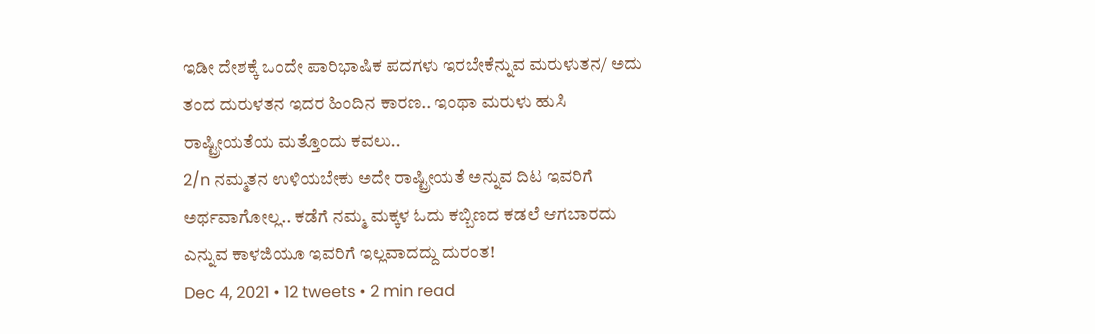ಇಡೀ ದೇಶಕ್ಕೆ ಒಂದೇ ಪಾರಿಭಾಷಿಕ ಪದಗಳು ಇರಬೇಕೆನ್ನುವ ಮರುಳುತನ/ ಅದು ತಂದ ದುರುಳತನ ಇದರ ಹಿಂದಿನ ಕಾರಣ.. ಇಂಥಾ ಮರುಳು ಹುಸಿ ರಾಷ್ಟ್ರೀಯತೆಯ ಮತ್ತೊಂದು ಕವಲು..
2/n ನಮ್ಮತನ ಉಳಿಯಬೇಕು ಅದೇ ರಾಷ್ಟ್ರೀಯತೆ ಅನ್ನುವ ದಿಟ ಇವರಿಗೆ ಅರ್ಥವಾಗೋಲ್ಲ.. ಕಡೆಗೆ ನಮ್ಮ ಮಕ್ಕಳ ಓದು ಕಬ್ಬಿಣದ ಕಡಲೆ ಆಗಬಾರದು ಎನ್ನುವ ಕಾಳಜಿಯೂ ಇವರಿಗೆ ಇಲ್ಲವಾದದ್ದು ದುರಂತ!
Dec 4, 2021 • 12 tweets • 2 min read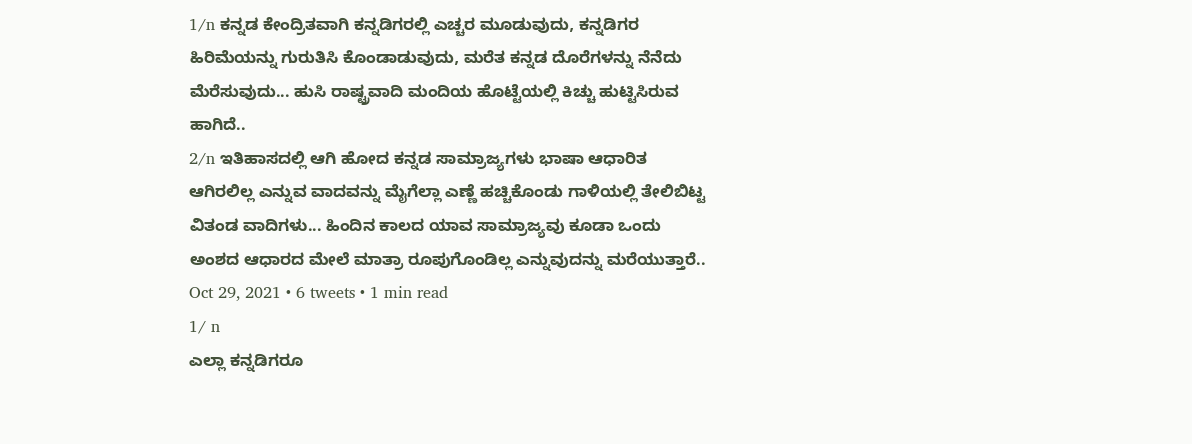1/n ಕನ್ನಡ ಕೇಂದ್ರಿತವಾಗಿ ಕನ್ನಡಿಗರಲ್ಲಿ ಎಚ್ಚರ ಮೂಡುವುದು, ಕನ್ನಡಿಗರ ಹಿರಿಮೆಯನ್ನು ಗುರುತಿಸಿ ಕೊಂಡಾಡುವುದು, ಮರೆತ ಕನ್ನಡ ದೊರೆಗಳನ್ನು ನೆನೆದು ಮೆರೆಸುವುದು... ಹುಸಿ ರಾಷ್ಟ್ರವಾದಿ ಮಂದಿಯ ಹೊಟ್ಟೆಯಲ್ಲಿ ಕಿಚ್ಚು ಹುಟ್ಟಿಸಿರುವ ಹಾಗಿದೆ..
2/n ಇತಿಹಾಸದಲ್ಲಿ ಆಗಿ ಹೋದ ಕನ್ನಡ ಸಾಮ್ರಾಜ್ಯಗಳು ಭಾಷಾ ಆಧಾರಿತ ಆಗಿರಲಿಲ್ಲ ಎನ್ನುವ ವಾದವನ್ನು ಮೈಗೆಲ್ಲಾ ಎಣ್ಣೆ ಹಚ್ಚಿಕೊಂಡು ಗಾಳಿಯಲ್ಲಿ ತೇಲಿಬಿಟ್ಟ ವಿತಂಡ ವಾದಿಗಳು... ಹಿಂದಿನ ಕಾಲದ ಯಾವ ಸಾಮ್ರಾಜ್ಯವು ಕೂಡಾ ಒಂದು ಅಂಶದ ಆಧಾರದ ಮೇಲೆ ಮಾತ್ರಾ ರೂಪುಗೊಂಡಿಲ್ಲ ಎನ್ನುವುದನ್ನು ಮರೆಯುತ್ತಾರೆ..
Oct 29, 2021 • 6 tweets • 1 min read
1/ n
ಎಲ್ಲಾ ಕನ್ನಡಿಗರೂ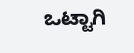ಒಟ್ಟಾಗಿ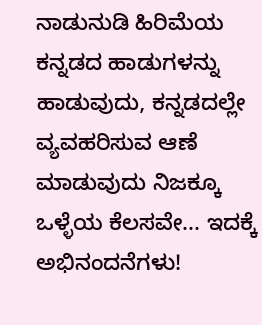ನಾಡುನುಡಿ ಹಿರಿಮೆಯ ಕನ್ನಡದ ಹಾಡುಗಳನ್ನು ಹಾಡುವುದು, ಕನ್ನಡದಲ್ಲೇ ವ್ಯವಹರಿಸುವ ಆಣೆ ಮಾಡುವುದು ನಿಜಕ್ಕೂ ಒಳ್ಳೆಯ ಕೆಲಸವೇ... ಇದಕ್ಕೆ ಅಭಿನಂದನೆಗಳು!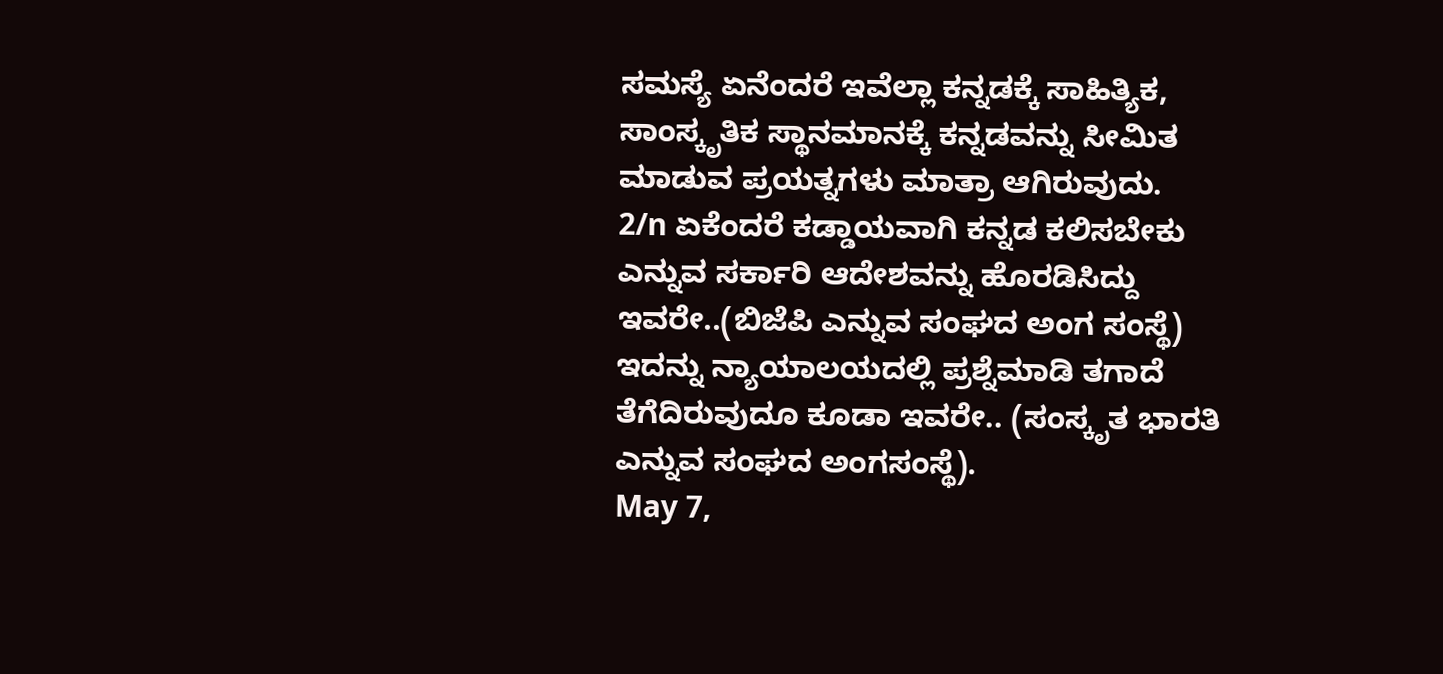ಸಮಸ್ಯೆ ಏನೆಂದರೆ ಇವೆಲ್ಲಾ ಕನ್ನಡಕ್ಕೆ ಸಾಹಿತ್ಯಿಕ, ಸಾಂಸ್ಕೃತಿಕ ಸ್ಥಾನಮಾನಕ್ಕೆ ಕನ್ನಡವನ್ನು ಸೀಮಿತ ಮಾಡುವ ಪ್ರಯತ್ನಗಳು ಮಾತ್ರಾ ಆಗಿರುವುದು.
2/n ಏಕೆಂದರೆ ಕಡ್ಡಾಯವಾಗಿ ಕನ್ನಡ ಕಲಿಸಬೇಕು ಎನ್ನುವ ಸರ್ಕಾರಿ ಆದೇಶವನ್ನು ಹೊರಡಿಸಿದ್ದು ಇವರೇ..(ಬಿಜೆಪಿ ಎನ್ನುವ ಸಂಘದ ಅಂಗ ಸಂಸ್ಥೆ) ಇದನ್ನು ನ್ಯಾಯಾಲಯದಲ್ಲಿ ಪ್ರಶ್ನೆಮಾಡಿ ತಗಾದೆ ತೆಗೆದಿರುವುದೂ ಕೂಡಾ ಇವರೇ.. (ಸಂಸ್ಕೃತ ಭಾರತಿ ಎನ್ನುವ ಸಂಘದ ಅಂಗಸಂಸ್ಥೆ).
May 7,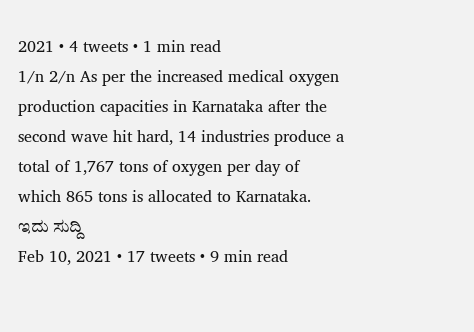2021 • 4 tweets • 1 min read
1/n 2/n As per the increased medical oxygen production capacities in Karnataka after the second wave hit hard, 14 industries produce a total of 1,767 tons of oxygen per day of which 865 tons is allocated to Karnataka.
ಇದು ಸುದ್ದಿ
Feb 10, 2021 • 17 tweets • 9 min read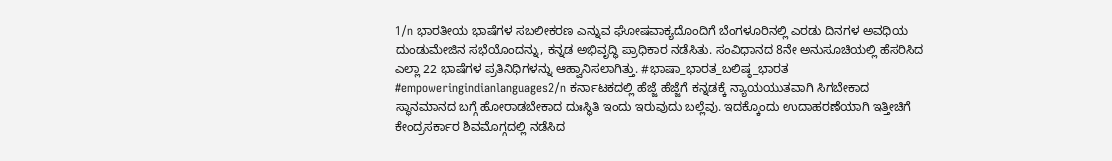1/n ಭಾರತೀಯ ಭಾಷೆಗಳ ಸಬಲೀಕರಣ ಎನ್ನುವ ಘೋಷವಾಕ್ಯದೊಂದಿಗೆ ಬೆಂಗಳೂರಿನಲ್ಲಿ ಎರಡು ದಿನಗಳ ಅವಧಿಯ ದುಂಡುಮೇಜಿನ ಸಭೆಯೊಂದನ್ನು, ಕನ್ನಡ ಅಭಿವೃದ್ಧಿ ಪ್ರಾಧಿಕಾರ ನಡೆಸಿತು. ಸಂವಿಧಾನದ 8ನೇ ಅನುಸೂಚಿಯಲ್ಲಿ ಹೆಸರಿಸಿದ ಎಲ್ಲಾ 22 ಭಾಷೆಗಳ ಪ್ರತಿನಿಧಿಗಳನ್ನು ಆಹ್ವಾನಿಸಲಾಗಿತ್ತು. #ಭಾಷಾ_ಭಾರತ_ಬಲಿಷ್ಠ_ಭಾರತ #empoweringindianlanguages2/n ಕರ್ನಾಟಕದಲ್ಲಿ ಹೆಜ್ಜೆ ಹೆಜ್ಜೆಗೆ ಕನ್ನಡಕ್ಕೆ ನ್ಯಾಯಯುತವಾಗಿ ಸಿಗಬೇಕಾದ ಸ್ಥಾನಮಾನದ ಬಗ್ಗೆ ಹೋರಾಡಬೇಕಾದ ದುಃಸ್ಥಿತಿ ಇಂದು ಇರುವುದು ಬಲ್ಲೆವು. ಇದಕ್ಕೊಂದು ಉದಾಹರಣೆಯಾಗಿ ಇತ್ತೀಚಿಗೆ ಕೇಂದ್ರಸರ್ಕಾರ ಶಿವಮೊಗ್ಗದಲ್ಲಿ ನಡೆಸಿದ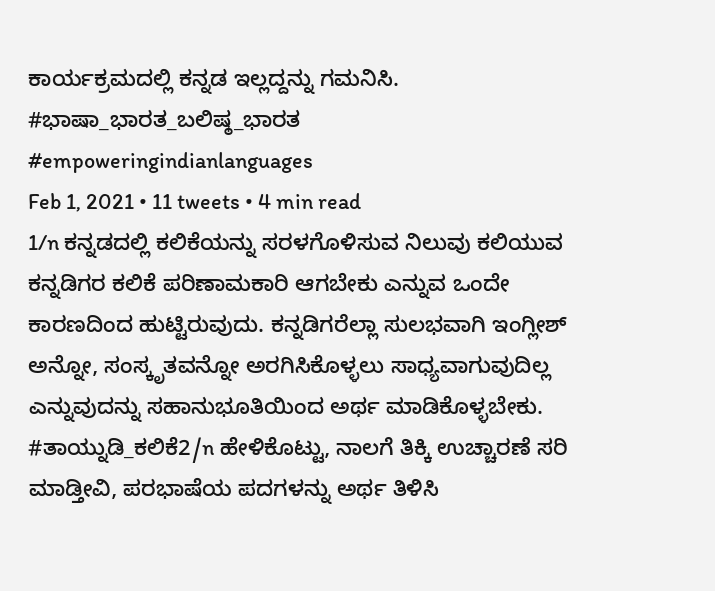ಕಾರ್ಯಕ್ರಮದಲ್ಲಿ ಕನ್ನಡ ಇಲ್ಲದ್ದನ್ನು ಗಮನಿಸಿ. #ಭಾಷಾ_ಭಾರತ_ಬಲಿಷ್ಠ_ಭಾರತ #empoweringindianlanguages
Feb 1, 2021 • 11 tweets • 4 min read
1/n ಕನ್ನಡದಲ್ಲಿ ಕಲಿಕೆಯನ್ನು ಸರಳಗೊಳಿಸುವ ನಿಲುವು ಕಲಿಯುವ ಕನ್ನಡಿಗರ ಕಲಿಕೆ ಪರಿಣಾಮಕಾರಿ ಆಗಬೇಕು ಎನ್ನುವ ಒಂದೇ ಕಾರಣದಿಂದ ಹುಟ್ಟಿರುವುದು. ಕನ್ನಡಿಗರೆಲ್ಲಾ ಸುಲಭವಾಗಿ ಇಂಗ್ಲೀಶ್ ಅನ್ನೋ, ಸಂಸ್ಕೃತವನ್ನೋ ಅರಗಿಸಿಕೊಳ್ಳಲು ಸಾಧ್ಯವಾಗುವುದಿಲ್ಲ ಎನ್ನುವುದನ್ನು ಸಹಾನುಭೂತಿಯಿಂದ ಅರ್ಥ ಮಾಡಿಕೊಳ್ಳಬೇಕು. #ತಾಯ್ನುಡಿ_ಕಲಿಕೆ2/n ಹೇಳಿಕೊಟ್ಟು, ನಾಲಗೆ ತಿಕ್ಕಿ ಉಚ್ಚಾರಣೆ ಸರಿ ಮಾಡ್ತೀವಿ, ಪರಭಾಷೆಯ ಪದಗಳನ್ನು ಅರ್ಥ ತಿಳಿಸಿ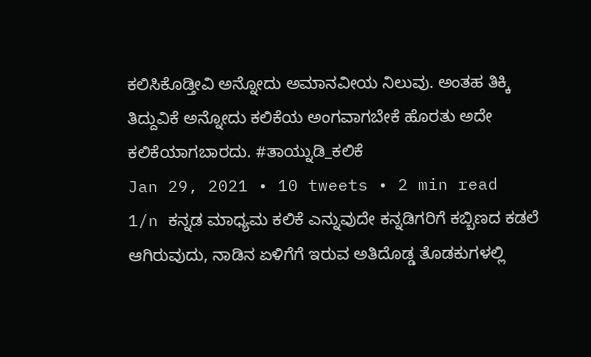ಕಲಿಸಿಕೊಡ್ತೀವಿ ಅನ್ನೋದು ಅಮಾನವೀಯ ನಿಲುವು. ಅಂತಹ ತಿಕ್ಕಿ ತಿದ್ದುವಿಕೆ ಅನ್ನೋದು ಕಲಿಕೆಯ ಅಂಗವಾಗಬೇಕೆ ಹೊರತು ಅದೇ ಕಲಿಕೆಯಾಗಬಾರದು. #ತಾಯ್ನುಡಿ_ಕಲಿಕೆ
Jan 29, 2021 • 10 tweets • 2 min read
1/n ಕನ್ನಡ ಮಾಧ್ಯಮ ಕಲಿಕೆ ಎನ್ನುವುದೇ ಕನ್ನಡಿಗರಿಗೆ ಕಬ್ಬಿಣದ ಕಡಲೆ ಆಗಿರುವುದು, ನಾಡಿನ ಏಳಿಗೆಗೆ ಇರುವ ಅತಿದೊಡ್ಡ ತೊಡಕುಗಳಲ್ಲಿ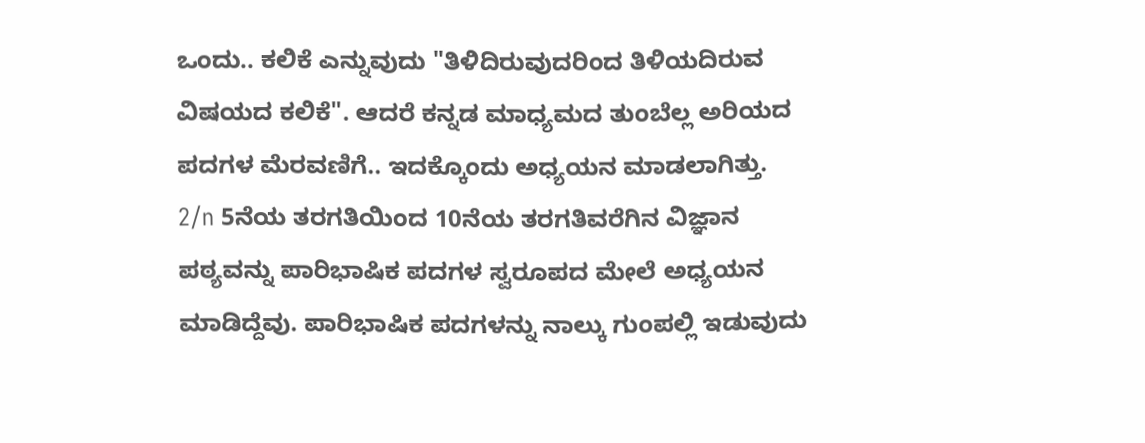ಒಂದು.. ಕಲಿಕೆ ಎನ್ನುವುದು "ತಿಳಿದಿರುವುದರಿಂದ ತಿಳಿಯದಿರುವ ವಿಷಯದ ಕಲಿಕೆ". ಆದರೆ ಕನ್ನಡ ಮಾಧ್ಯಮದ ತುಂಬೆಲ್ಲ ಅರಿಯದ ಪದಗಳ ಮೆರವಣಿಗೆ.. ಇದಕ್ಕೊಂದು ಅಧ್ಯಯನ ಮಾಡಲಾಗಿತ್ತು.
2/n 5ನೆಯ ತರಗತಿಯಿಂದ 10ನೆಯ ತರಗತಿವರೆಗಿನ ವಿಜ್ಞಾನ ಪಠ್ಯವನ್ನು ಪಾರಿಭಾಷಿಕ ಪದಗಳ ಸ್ವರೂಪದ ಮೇಲೆ ಅಧ್ಯಯನ ಮಾಡಿದ್ದೆವು. ಪಾರಿಭಾಷಿಕ ಪದಗಳನ್ನು ನಾಲ್ಕು ಗುಂಪಲ್ಲಿ ಇಡುವುದು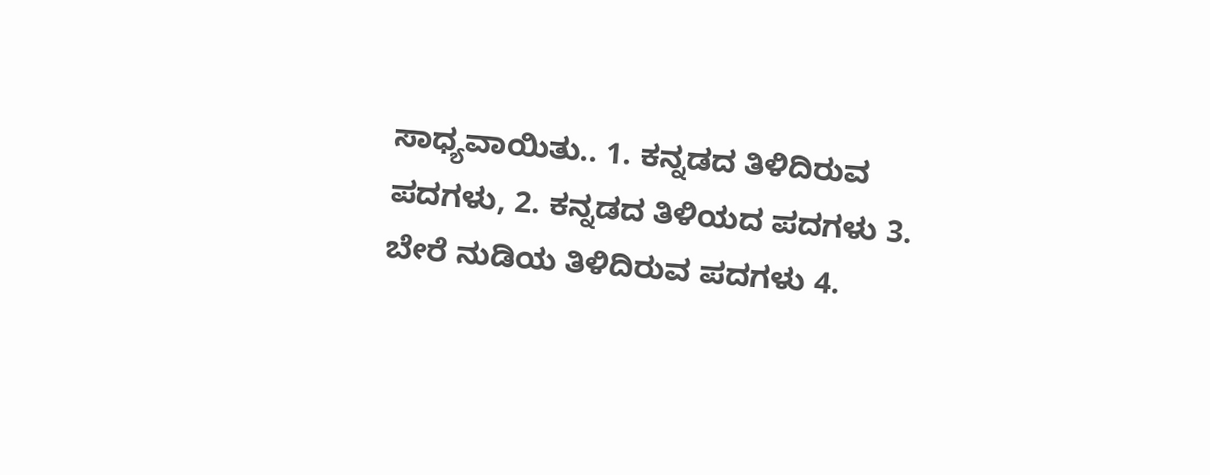ಸಾಧ್ಯವಾಯಿತು.. 1. ಕನ್ನಡದ ತಿಳಿದಿರುವ ಪದಗಳು, 2. ಕನ್ನಡದ ತಿಳಿಯದ ಪದಗಳು 3. ಬೇರೆ ನುಡಿಯ ತಿಳಿದಿರುವ ಪದಗಳು 4.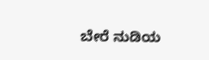ಬೇರೆ ನುಡಿಯ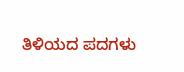ತಿಳಿಯದ ಪದಗಳು